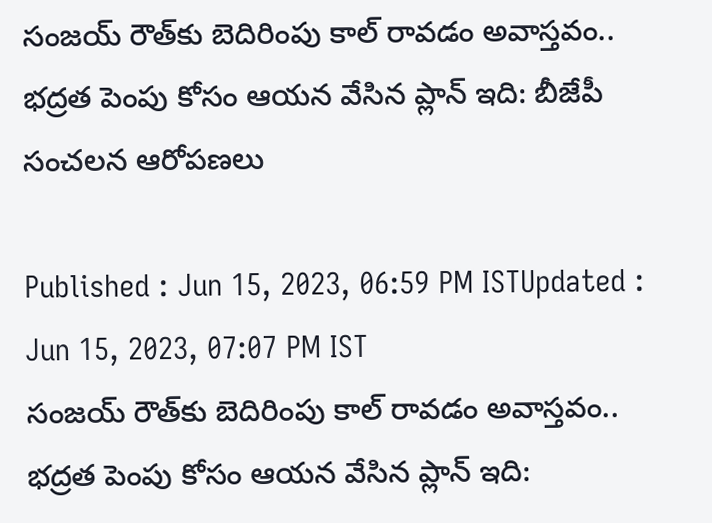సంజయ్ రౌత్‌కు బెదిరింపు కాల్ రావడం అవాస్తవం.. భద్రత పెంపు కోసం ఆయన వేసిన ప్లాన్ ఇది: బీజేపీ సంచలన ఆరోపణలు

Published : Jun 15, 2023, 06:59 PM ISTUpdated : Jun 15, 2023, 07:07 PM IST
సంజయ్ రౌత్‌కు బెదిరింపు కాల్ రావడం అవాస్తవం.. భద్రత పెంపు కోసం ఆయన వేసిన ప్లాన్ ఇది: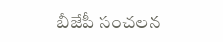బీజేపీ సంచలన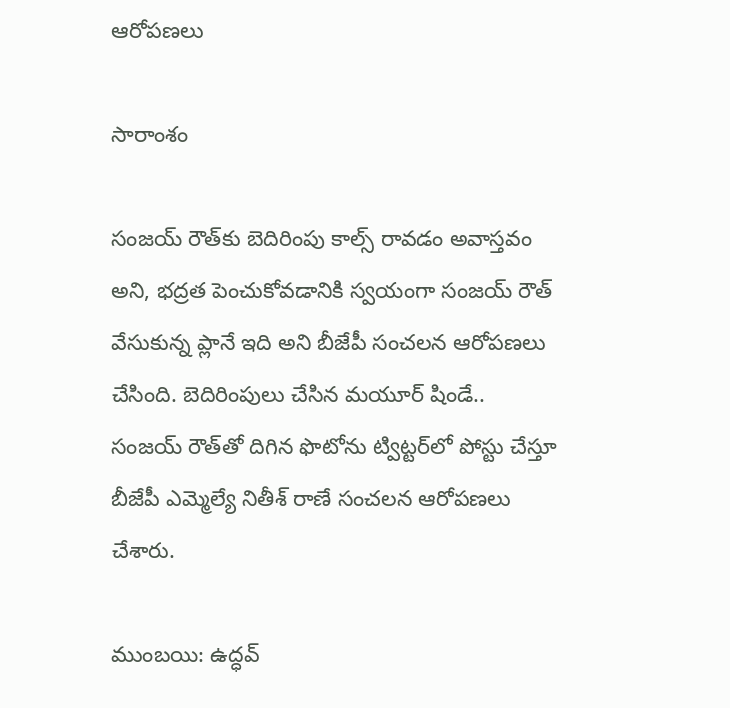ఆరోపణలు

సారాంశం

సంజయ్ రౌత్‌కు బెదిరింపు కాల్స్ రావడం అవాస్తవం అని, భద్రత పెంచుకోవడానికి స్వయంగా సంజయ్ రౌత్ వేసుకున్న ప్లానే ఇది అని బీజేపీ సంచలన ఆరోపణలు చేసింది. బెదిరింపులు చేసిన మయూర్ షిండే.. సంజయ్ రౌత్‌తో దిగిన ఫొటోను ట్విట్టర్‌లో పోస్టు చేస్తూ బీజేపీ ఎమ్మెల్యే నితీశ్ రాణే సంచలన ఆరోపణలు చేశారు.

ముంబయి: ఉద్ధవ్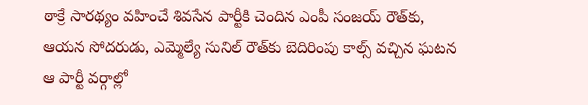ఠాక్రే సారథ్యం వహించే శివసేన పార్టీకి చెందిన ఎంపీ సంజయ్ రౌత్‌కు, ఆయన సోదరుడు, ఎమ్మెల్యే సునిల్ రౌత్‌కు బెదిరింపు కాల్స్ వచ్చిన ఘటన ఆ పార్టీ వర్గాల్లో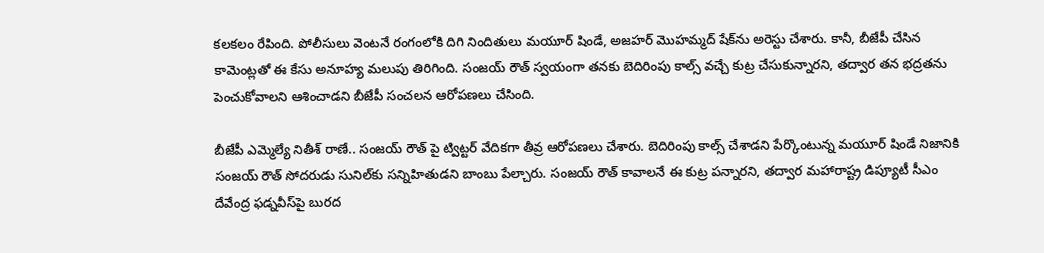కలకలం రేపింది. పోలీసులు వెంటనే రంగంలోకి దిగి నిందితులు మయూర్ షిండే, అజహర్ మొహమ్మద్ షేక్‌ను అరెస్టు చేశారు. కానీ, బీజేపీ చేసిన కామెంట్లతో ఈ కేసు అనూహ్య మలుపు తిరిగింది. సంజయ్ రౌత్ స్వయంగా తనకు బెదిరింపు కాల్స్ వచ్చే కుట్ర చేసుకున్నారని, తద్వార తన భద్రతను పెంచుకోవాలని ఆశించాడని బీజేపీ సంచలన ఆరోపణలు చేసింది.

బీజేపీ ఎమ్మెల్యే నితీశ్ రాణే.. సంజయ్ రౌత్ పై ట్విట్టర్ వేదికగా తీవ్ర ఆరోపణలు చేశారు. బెదిరింపు కాల్స్ చేశాడని పేర్కొంటున్న మయూర్ షిండే నిజానికి సంజయ్ రౌత్ సోదరుడు సునిల్‌కు సన్నిహితుడని బాంబు పేల్చారు. సంజయ్ రౌత్ కావాలనే ఈ కుట్ర పన్నారని, తద్వార మహారాష్ట్ర డిప్యూటీ సీఎం దేవేంద్ర ఫడ్నవీస్‌పై బురద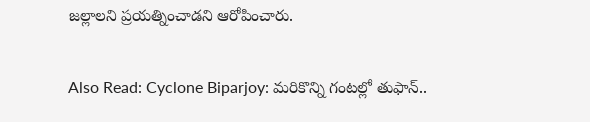జల్లాలని ప్రయత్నించాడని ఆరోపించారు.

Also Read: Cyclone Biparjoy: మరికొన్ని గంటల్లో తుఫాన్..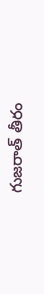గుజరాత్ తీరం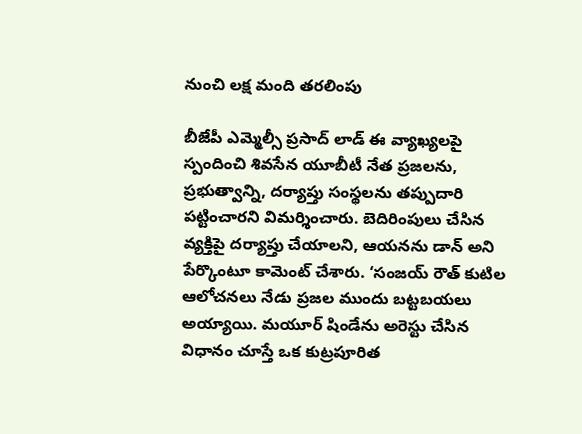నుంచి లక్ష మంది తరలింపు

బీజేపీ ఎమ్మెల్సీ ప్రసాద్ లాడ్ ఈ వ్యాఖ్యలపై స్పందించి శివసేన యూబీటీ నేత ప్రజలను, ప్రభుత్వాన్ని, దర్యాప్తు సంస్థలను తప్పుదారి పట్టించారని విమర్శించారు. బెదిరింపులు చేసిన వ్యక్తిపై దర్యాప్తు చేయాలని, ఆయనను డాన్ అని పేర్కొంటూ కామెంట్ చేశారు. ‘సంజయ్ రౌత్ కుటిల ఆలోచనలు నేడు ప్రజల ముందు బట్టబయలు అయ్యాయి. మయూర్ షిండేను అరెస్టు చేసిన విధానం చూస్తే ఒక కుట్రపూరిత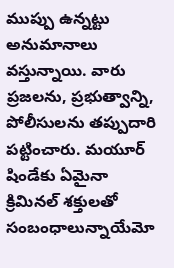ముప్పు ఉన్నట్టు అనుమానాలు వస్తున్నాయి. వారు ప్రజలను, ప్రభుత్వాన్ని, పోలీసులను తప్పుదారి పట్టించారు. మయూర్ షిండేకు ఏమైనా క్రిమినల్ శక్తులతో సంబంధాలున్నాయేమో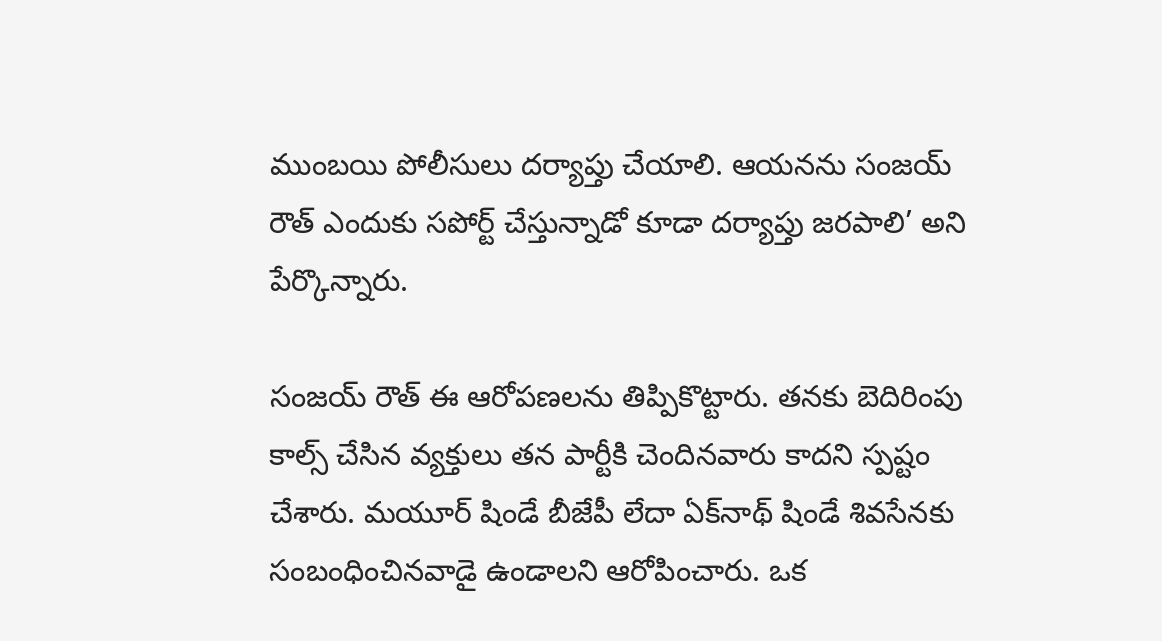ముంబయి పోలీసులు దర్యాప్తు చేయాలి. ఆయనను సంజయ్ రౌత్‌ ఎందుకు సపోర్ట్ చేస్తున్నాడో కూడా దర్యాప్తు జరపాలి’ అని పేర్కొన్నారు.

సంజయ్ రౌత్ ఈ ఆరోపణలను తిప్పికొట్టారు. తనకు బెదిరింపు కాల్స్ చేసిన వ్యక్తులు తన పార్టీకి చెందినవారు కాదని స్పష్టం చేశారు. మయూర్ షిండే బీజేపీ లేదా ఏక్‌నాథ్ షిండే శివసేనకు సంబంధించినవాడై ఉండాలని ఆరోపించారు. ఒక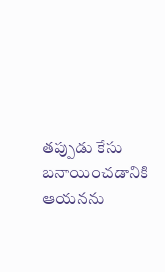తప్పుడు కేసు బనాయించడానికి ఆయనను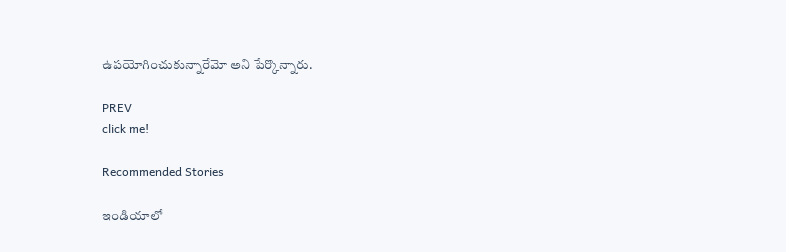ఉపయోగించుకున్నారేమో అని పేర్కొన్నారు.

PREV
click me!

Recommended Stories

ఇండియాలో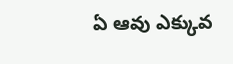ఏ ఆవు ఎక్కువ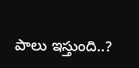పాలు ఇస్తుంది..?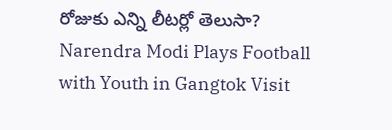రోజుకు ఎన్ని లీటర్లో తెలుసా?
Narendra Modi Plays Football with Youth in Gangtok Visit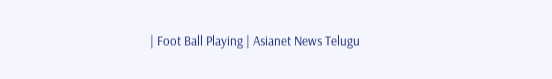| Foot Ball Playing | Asianet News Telugu